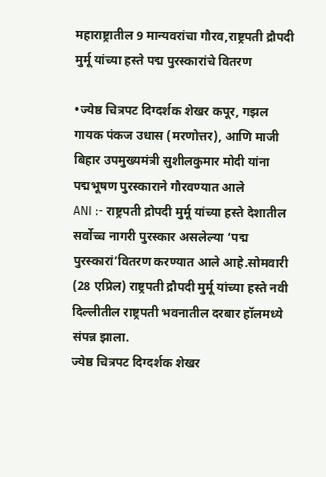महाराष्ट्रातील 9 मान्यवरांचा गौरव,राष्ट्रपती द्रौपदी मुर्मू यांच्या हस्ते पद्म पुरस्कारांचे वितरण

•ज्येष्ठ चित्रपट दिग्दर्शक शेखर कपूर, गझल गायक पंकज उधास (मरणोत्तर), आणि माजी बिहार उपमुख्यमंत्री सुशीलकुमार मोदी यांना पद्मभूषण पुरस्काराने गौरवण्यात आले
ANI :- राष्ट्रपती द्रोपदी मुर्मू यांच्या हस्ते देशातील सर्वोच्च नागरी पुरस्कार असलेल्या ‘पद्म पुरस्कारां’वितरण करण्यात आले आहे.सोमवारी (28 एप्रिल) राष्ट्रपती द्रौपदी मुर्मू यांच्या हस्ते नवी दिल्लीतील राष्ट्रपती भवनातील दरबार हॉलमध्ये संपन्न झाला.
ज्येष्ठ चित्रपट दिग्दर्शक शेखर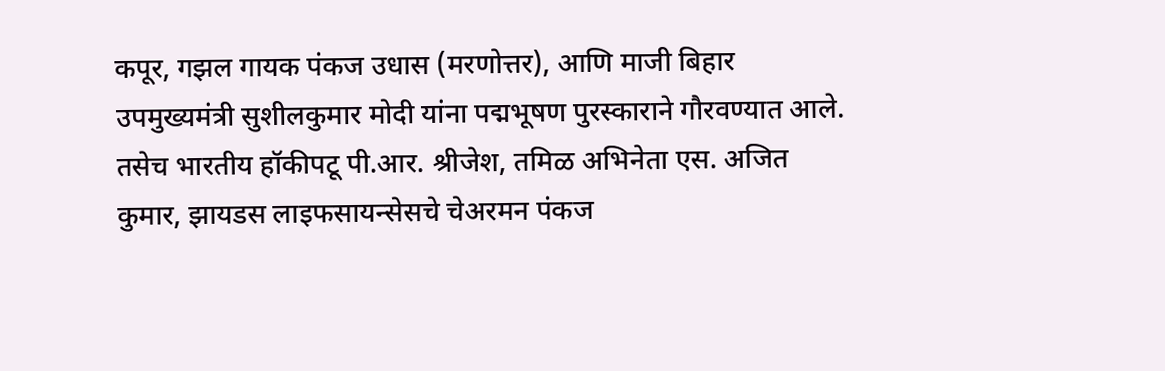कपूर, गझल गायक पंकज उधास (मरणोत्तर), आणि माजी बिहार उपमुख्यमंत्री सुशीलकुमार मोदी यांना पद्मभूषण पुरस्काराने गौरवण्यात आले. तसेच भारतीय हॉकीपटू पी.आर. श्रीजेश, तमिळ अभिनेता एस. अजित कुमार, झायडस लाइफसायन्सेसचे चेअरमन पंकज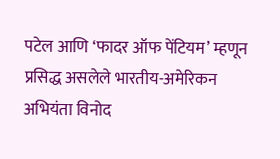पटेल आणि ‘फादर ऑफ पेंटियम’ म्हणून प्रसिद्ध असलेले भारतीय-अमेरिकन अभियंता विनोद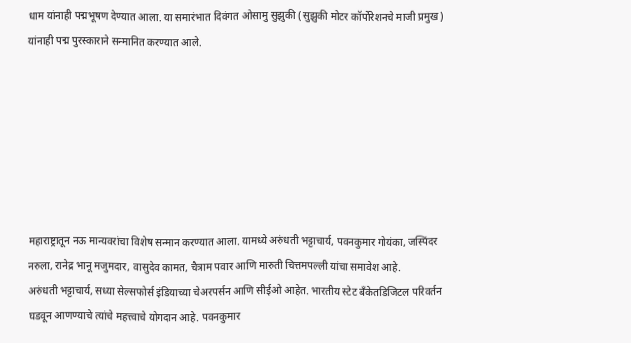धाम यांनाही पद्मभूषण देण्यात आला. या समारंभात दिवंगत ओसामु सुझुकी (सुझुकी मोटर कॉर्पोरेशनचे माजी प्रमुख) यांनाही पद्म पुरस्काराने सन्मानित करण्यात आले.







महाराष्ट्रातून नऊ मान्यवरांचा विशेष सन्मान करण्यात आला. यामध्ये अरुंधती भट्टाचार्य, पवनकुमार गोयंका, जस्पिंदर नरुला, रानेद्र भानू मजुमदार, वासुदेव कामत, चैत्राम पवार आणि मारुती चित्तमपल्ली यांचा समावेश आहे.
अरुंधती भट्टाचार्य, सध्या सेल्सफोर्स इंडियाच्या चेअरपर्सन आणि सीईओ आहेत. भारतीय स्टेट बँकेतडिजिटल परिवर्तन घडवून आणण्याचे त्यांचे महत्त्वाचे योगदान आहे. पवनकुमार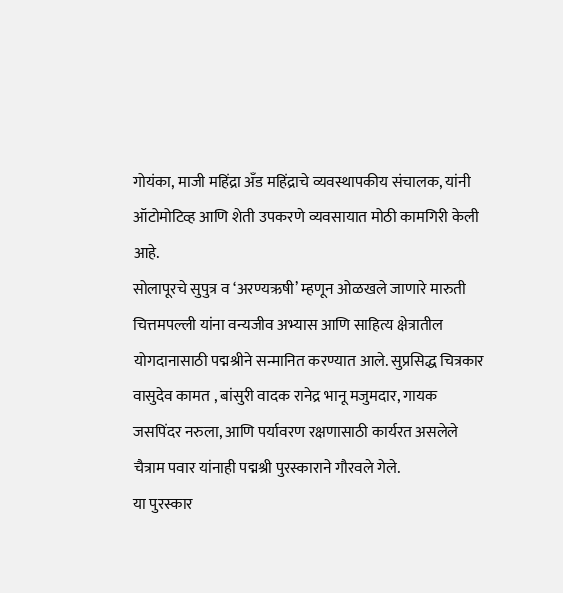गोयंका, माजी महिंद्रा अँड महिंद्राचे व्यवस्थापकीय संचालक, यांनी ऑटोमोटिव्ह आणि शेती उपकरणे व्यवसायात मोठी कामगिरी केली आहे.
सोलापूरचे सुपुत्र व ‘अरण्यऋषी’ म्हणून ओळखले जाणारे मारुती चित्तमपल्ली यांना वन्यजीव अभ्यास आणि साहित्य क्षेत्रातील योगदानासाठी पद्मश्रीने सन्मानित करण्यात आले. सुप्रसिद्ध चित्रकार वासुदेव कामत , बांसुरी वादक रानेद्र भानू मजुमदार, गायक जसपिंदर नरुला, आणि पर्यावरण रक्षणासाठी कार्यरत असलेले चैत्राम पवार यांनाही पद्मश्री पुरस्काराने गौरवले गेले.
या पुरस्कार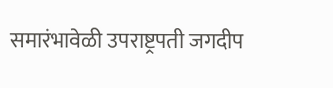समारंभावेळी उपराष्ट्रपती जगदीप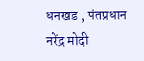धनखड , पंतप्रधान नरेंद्र मोदी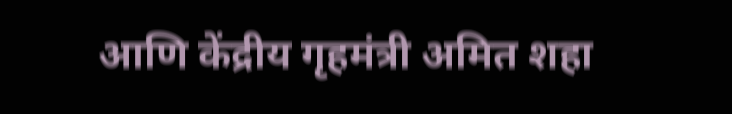आणि केंद्रीय गृहमंत्री अमित शहा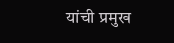यांची प्रमुख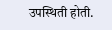उपस्थिती होती.